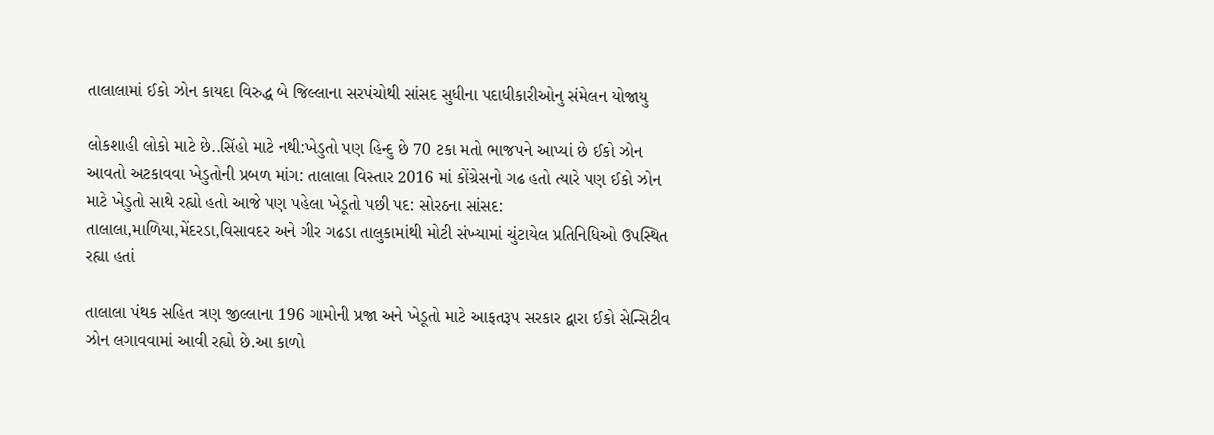તાલાલામાં ઈકો ઝોન કાયદા વિરુદ્ધ બે જિલ્લાના સરપંચોથી સાંસદ સુધીના પદાધીકારીઓનુ સંમેલન યોજાયુ

લોકશાહી લોકો માટે છે..સિંહો માટે નથી:ખેડુતો પણ હિન્દુ છે 70 ટકા મતો ભાજપને આપ્યાં છે ઈકો ઝોન આવતો અટકાવવા ખેડુતોની પ્રબળ માંગ: તાલાલા વિસ્તાર 2016 માં કોંગ્રેસનો ગઢ હતો ત્યારે પણ ઈકો ઝોન માટે ખેડુતો સાથે રહ્યો હતો આજે પણ પહેલા ખેડૂતો પછી પદ: સોરઠના સાંસદ: તાલાલા,માળિયા,મેંદરડા,વિસાવદર અને ગીર ગઢડા તાલુકામાંથી મોટી સંખ્યામાં ચુંટાયેલ પ્રતિનિધિઓ ઉપસ્થિત રહ્યા હતાં

તાલાલા પંથક સહિત ત્રણ જીલ્લાના 196 ગામોની પ્રજા અને ખેડૂતો માટે આફતરૂપ સરકાર દ્વારા ઈકો સેન્સિટીવ ઝોન લગાવવામાં આવી રહ્યો છે.આ કાળો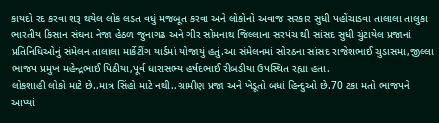કાયદો રદ કરવા શરૂ થયેલ લોક લડત વધું મજબૂત કરવા અને લોકોનો અવાજ સરકાર સુધી પહોંચાડવા તાલાલા તાલુકા ભારતીય કિસાન સંઘના નેજા હેઠળ જુનાગઢ અને ગીર સોમનાથ જિલ્લાના સરપંચ થી સાંસદ સુધી ચુંટાયેલ પ્રજાનાં પ્રતિનિધિઓનું સંમેલન તાલાલા માર્કેટીંગ યાર્ડમાં યોજાયું હતું.આ સંમેલનમાં સોરઠના સાંસદ રાજેશભાઈ ચુડાસમા,જીલ્લા ભાજપ પ્રમુખ મહેન્દ્રભાઈ પિઠીયા,પૂર્વ ધારાસભ્ય હર્ષદભાઈ રીબડીયા ઉપસ્થિત રહ્યા હતા.
લોકશાહી લોકો માટે છે..માત્ર સિંહો માટે નથી..ગ્રામીણ પ્રજા અને ખેડૂતો બધાં હિન્દુઓ છે.70 ટકા મતો ભાજપને આપ્યાં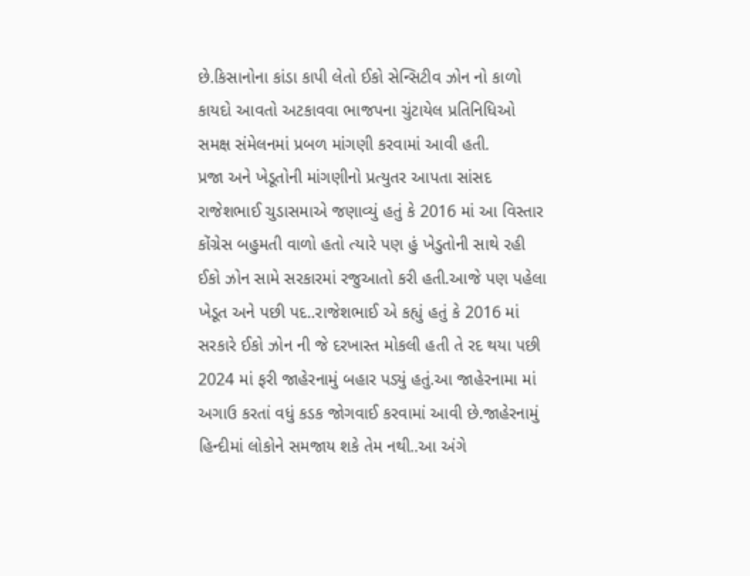છે.કિસાનોના કાંડા કાપી લેતો ઈકો સેન્સિટીવ ઝોન નો કાળો કાયદો આવતો અટકાવવા ભાજપના ચુંટાયેલ પ્રતિનિધિઓ સમક્ષ સંમેલનમાં પ્રબળ માંગણી કરવામાં આવી હતી.
પ્રજા અને ખેડૂતોની માંગણીનો પ્રત્યુતર આપતા સાંસદ રાજેશભાઈ ચુડાસમાએ જણાવ્યું હતું કે 2016 માં આ વિસ્તાર કોંગ્રેસ બહુમતી વાળો હતો ત્યારે પણ હું ખેડુતોની સાથે રહી ઈકો ઝોન સામે સરકારમાં રજુઆતો કરી હતી.આજે પણ પહેલા ખેડૂત અને પછી પદ..રાજેશભાઈ એ કહ્યું હતું કે 2016 માં સરકારે ઈકો ઝોન ની જે દરખાસ્ત મોકલી હતી તે રદ થયા પછી 2024 માં ફરી જાહેરનામું બહાર પડ્યું હતું.આ જાહેરનામા માં અગાઉ કરતાં વધું કડક જોગવાઈ કરવામાં આવી છે.જાહેરનામું હિન્દીમાં લોકોને સમજાય શકે તેમ નથી..આ અંગે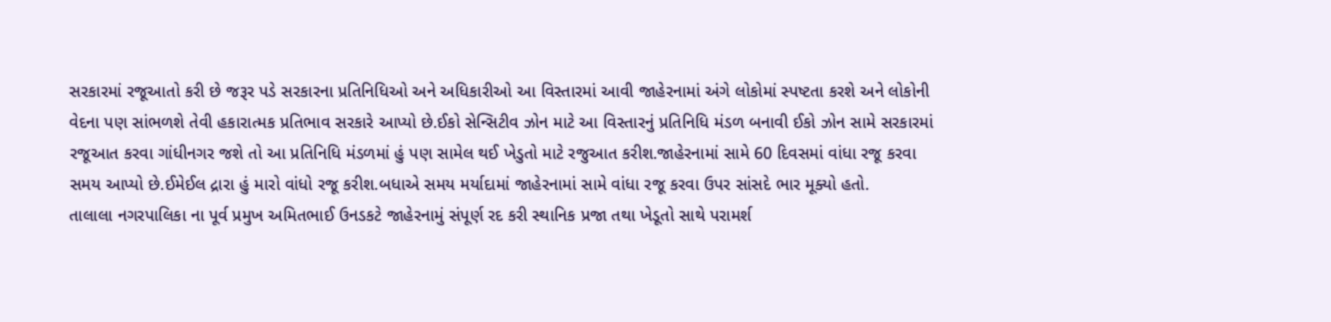સરકારમાં રજૂઆતો કરી છે જરૂર પડે સરકારના પ્રતિનિધિઓ અને અધિકારીઓ આ વિસ્તારમાં આવી જાહેરનામાં અંગે લોકોમાં સ્પષ્ટતા કરશે અને લોકોની વેદના પણ સાંભળશે તેવી હકારાત્મક પ્રતિભાવ સરકારે આપ્યો છે.ઈકો સેન્સિટીવ ઝોન માટે આ વિસ્તારનું પ્રતિનિધિ મંડળ બનાવી ઈકો ઝોન સામે સરકારમાં રજૂઆત કરવા ગાંધીનગર જશે તો આ પ્રતિનિધિ મંડળમાં હું પણ સામેલ થઈ ખેડુતો માટે રજુઆત કરીશ.જાહેરનામાં સામે 60 દિવસમાં વાંધા રજૂ કરવા સમય આપ્યો છે.ઈમેઈલ દ્રારા હું મારો વાંધો રજૂ કરીશ.બધાએ સમય મર્યાદામાં જાહેરનામાં સામે વાંધા રજૂ કરવા ઉપર સાંસદે ભાર મૂક્યો હતો.
તાલાલા નગરપાલિકા ના પૂર્વ પ્રમુખ અમિતભાઈ ઉનડકટે જાહેરનામું સંપૂર્ણ રદ કરી સ્થાનિક પ્રજા તથા ખેડૂતો સાથે પરામર્શ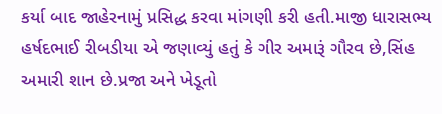કર્યા બાદ જાહેરનામું પ્રસિદ્ધ કરવા માંગણી કરી હતી.માજી ધારાસભ્ય હર્ષદભાઈ રીબડીયા એ જણાવ્યું હતું કે ગીર અમારૂં ગૌરવ છે,સિંહ અમારી શાન છે.પ્રજા અને ખેડૂતો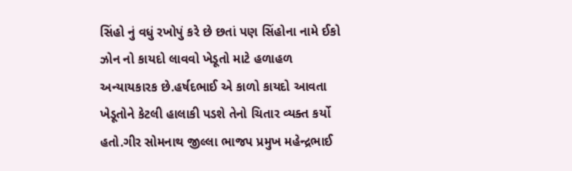સિંહો નું વધું રખોપું કરે છે છતાં પણ સિંહોના નામે ઈકો ઝોન નો કાયદો લાવવો ખેડૂતો માટે હળાહળ અન્યાયકારક છે.હર્ષદભાઈ એ કાળો કાયદો આવતા ખેડૂતોને કેટલી હાલાકી પડશે તેનો ચિતાર વ્યક્ત કર્યો હતો.ગીર સોમનાથ જીલ્લા ભાજપ પ્રમુખ મહેન્દ્રભાઈ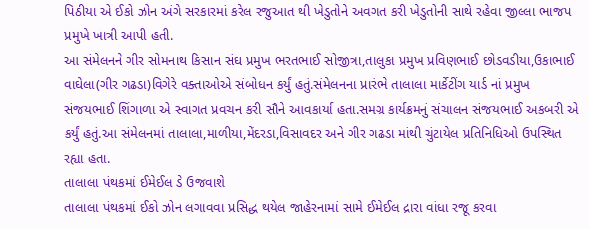પિઠીયા એ ઈકો ઝોન અંગે સરકારમાં કરેલ રજુઆત થી ખેડુતોને અવગત કરી ખેડુતોની સાથે રહેવા જીલ્લા ભાજપ પ્રમુખે ખાત્રી આપી હતી.
આ સંમેલનને ગીર સોમનાથ કિસાન સંઘ પ્રમુખ ભરતભાઈ સોજીત્રા,તાલુકા પ્રમુખ પ્રવિણભાઈ છોડવડીયા,ઉકાભાઈ વાઘેલા(ગીર ગઢડા)વિગેરે વક્તાઓએ સંબોધન કર્યું હતું.સંમેલનના પ્રારંભે તાલાલા માર્કેટીંગ યાર્ડ નાં પ્રમુખ સંજયભાઈ શિંગાળા એ સ્વાગત પ્રવચન કરી સૌને આવકાર્યા હતા.સમગ્ર કાર્યક્રમનું સંચાલન સંજયભાઈ અકબરી એ કર્યું હતું.આ સંમેલનમાં તાલાલા,માળીયા,મેંદરડા,વિસાવદર અને ગીર ગઢડા માંથી ચુંટાયેલ પ્રતિનિધિઓ ઉપસ્થિત રહ્યા હતા.
તાલાલા પંથકમાં ઈમેઈલ ડે ઉજવાશે
તાલાલા પંથકમાં ઈકો ઝોન લગાવવા પ્રસિદ્ધ થયેલ જાહેરનામાં સામે ઈમેઈલ દ્રારા વાંધા રજૂ કરવા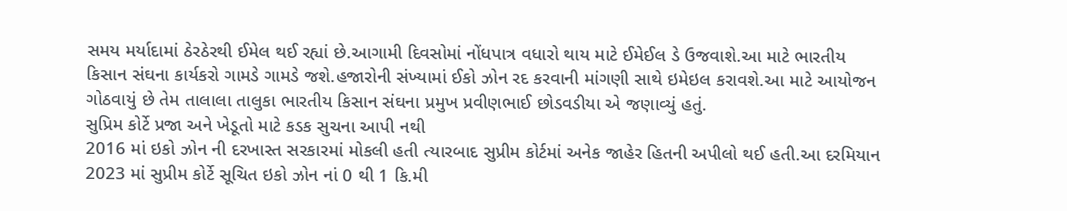સમય મર્યાદામાં ઠેરઠેરથી ઈમેલ થઈ રહ્યાં છે.આગામી દિવસોમાં નોંધપાત્ર વધારો થાય માટે ઈમેઈલ ડે ઉજવાશે.આ માટે ભારતીય કિસાન સંઘના કાર્યકરો ગામડે ગામડે જશે.હજારોની સંખ્યામાં ઈકો ઝોન રદ કરવાની માંગણી સાથે ઇમેઇલ કરાવશે.આ માટે આયોજન ગોઠવાયું છે તેમ તાલાલા તાલુકા ભારતીય કિસાન સંઘના પ્રમુખ પ્રવીણભાઈ છોડવડીયા એ જણાવ્યું હતું.
સુપ્રિમ કોર્ટે પ્રજા અને ખેડૂતો માટે કડક સુચના આપી નથી
2016 માં ઇકો ઝોન ની દરખાસ્ત સરકારમાં મોકલી હતી ત્યારબાદ સુપ્રીમ કોર્ટમાં અનેક જાહેર હિતની અપીલો થઈ હતી.આ દરમિયાન 2023 માં સુપ્રીમ કોર્ટે સૂચિત ઇકો ઝોન નાં 0 થી 1 કિ.મી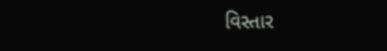વિસ્તાર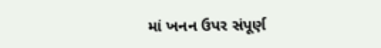માં ખનન ઉપર સંપૂર્ણ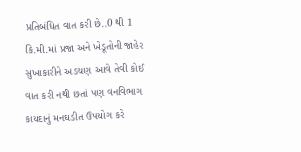પ્રતિબંધિત વાત કરી છે..0 થી 1 કિ.મી.માં પ્રજા અને ખેડૂતોની જાહેર સુખાકારીને અડચણ આવે તેવી કોઈ વાત કરી નથી છતાં પણ વનવિભાગ કાયદાનું મનઘડીત ઉપયોગ કરે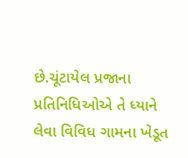છે.ચૂંટાયેલ પ્રજાના પ્રતિનિધિઓએ તે ધ્યાને લેવા વિવિધ ગામના ખેડૂત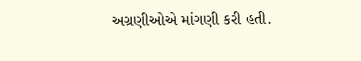અગ્રણીઓએ માંગણી કરી હતી.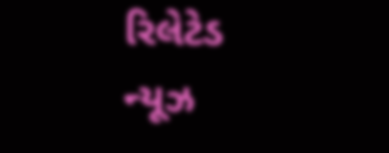રિલેટેડ ન્યૂઝ